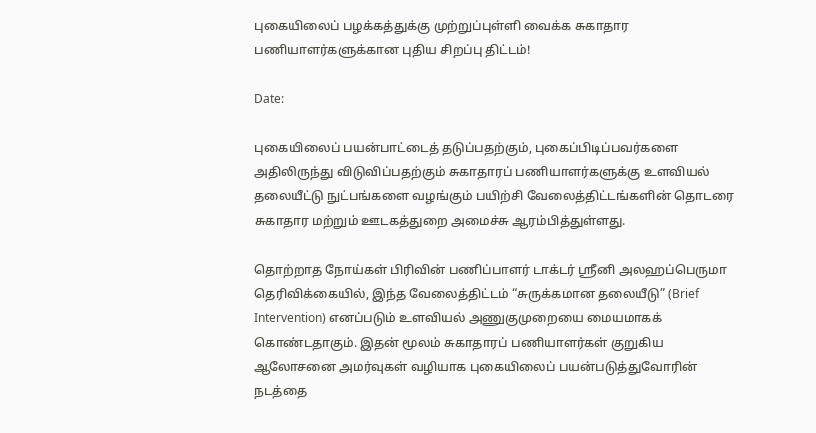புகையிலைப் பழக்கத்துக்கு முற்றுப்புள்ளி வைக்க சுகாதார பணியாளர்களுக்கான புதிய சிறப்பு திட்டம்!

Date:

புகையிலைப் பயன்பாட்டைத் தடுப்பதற்கும், புகைப்பிடிப்பவர்களை அதிலிருந்து விடுவிப்பதற்கும் சுகாதாரப் பணியாளர்களுக்கு உளவியல் தலையீட்டு நுட்பங்களை வழங்கும் பயிற்சி வேலைத்திட்டங்களின் தொடரை சுகாதார மற்றும் ஊடகத்துறை அமைச்சு ஆரம்பித்துள்ளது.

தொற்றாத நோய்கள் பிரிவின் பணிப்பாளர் டாக்டர் ஸ்ரீனி அலஹப்பெருமா தெரிவிக்கையில், இந்த வேலைத்திட்டம் “சுருக்கமான தலையீடு” (Brief Intervention) எனப்படும் உளவியல் அணுகுமுறையை மையமாகக் கொண்டதாகும். இதன் மூலம் சுகாதாரப் பணியாளர்கள் குறுகிய ஆலோசனை அமர்வுகள் வழியாக புகையிலைப் பயன்படுத்துவோரின் நடத்தை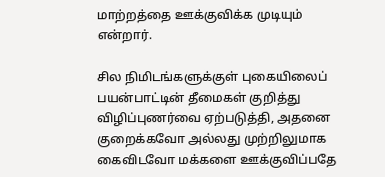மாற்றத்தை ஊக்குவிக்க முடியும் என்றார்.

சில நிமிடங்களுக்குள் புகையிலைப் பயன்பாட்டின் தீமைகள் குறித்து விழிப்புணர்வை ஏற்படுத்தி, அதனை குறைக்கவோ அல்லது முற்றிலுமாக கைவிடவோ மக்களை ஊக்குவிப்பதே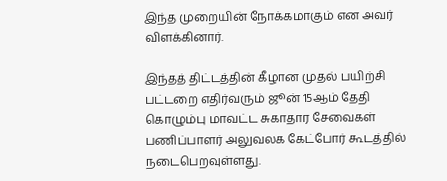இந்த முறையின் நோக்கமாகும் என அவர் விளக்கினார்.

இந்தத் திட்டத்தின் கீழான முதல் பயிற்சி பட்டறை எதிர்வரும் ஜூன் 15ஆம் தேதி கொழும்பு மாவட்ட சுகாதார சேவைகள் பணிப்பாளர் அலுவலக கேட்போர் கூடத்தில் நடைபெறவுள்ளது.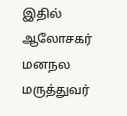இதில் ஆலோசகர் மனநல மருத்துவர்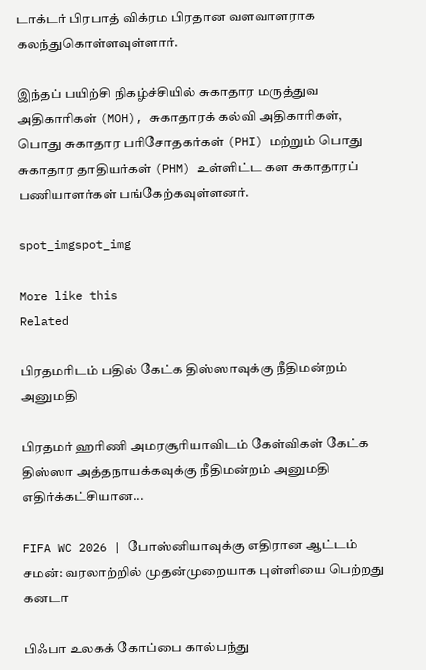டாக்டர் பிரபாத் விக்ரம பிரதான வளவாளராக கலந்துகொள்ளவுள்ளார்.

இந்தப் பயிற்சி நிகழ்ச்சியில் சுகாதார மருத்துவ அதிகாரிகள் (MOH), சுகாதாரக் கல்வி அதிகாரிகள், பொது சுகாதார பரிசோதகர்கள் (PHI) மற்றும் பொது சுகாதார தாதியர்கள் (PHM) உள்ளிட்ட கள சுகாதாரப் பணியாளர்கள் பங்கேற்கவுள்ளனர்.

spot_imgspot_img

More like this
Related

பிரதமரிடம் பதில் கேட்க திஸ்ஸாவுக்கு நீதிமன்றம் அனுமதி

பிரதமர் ஹரிணி அமரசூரியாவிடம் கேள்விகள் கேட்க திஸ்ஸா அத்தநாயக்கவுக்கு நீதிமன்றம் அனுமதி எதிர்க்கட்சியான...

FIFA WC 2026 | போஸ்னியாவுக்கு எதிரான ஆட்டம் சமன்: வரலாற்றில் முதன்முறையாக புள்ளியை பெற்றது கனடா

பிஃபா உலகக் கோப்பை கால்பந்து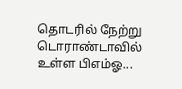தொடரில் நேற்று டொராண்டாவில் உள்ள பிஎம்ஓ...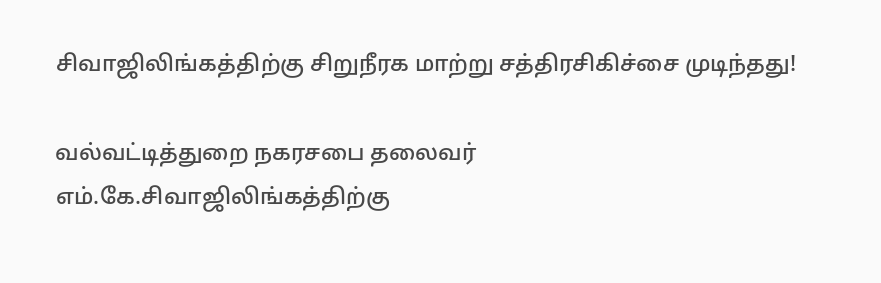சிவாஜிலிங்கத்திற்கு சிறுநீரக மாற்று சத்திரசிகிச்சை முடிந்தது!

வல்வட்டித்துறை நகரசபை தலைவர் எம்.கே.சிவாஜிலிங்கத்திற்கு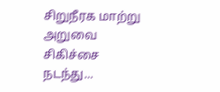சிறுநீரக மாற்று அறுவை சிகிச்சை நடந்து...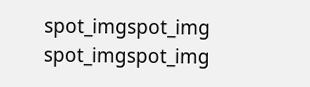spot_imgspot_img
spot_imgspot_img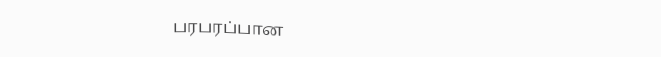பரபரப்பான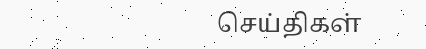செய்திகள்